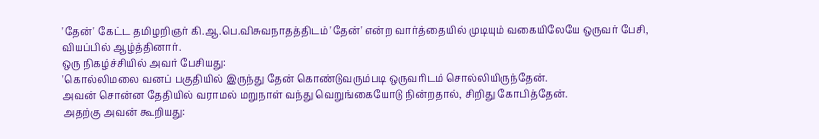'தேன்' கேட்ட தமிழறிஞர் கி.ஆ.பெ.விசுவநாதத்திடம் 'தேன்' என்ற வார்த்தையில் முடியும் வகையிலேயே ஒருவர் பேசி, வியப்பில் ஆழ்த்தினார்.
ஒரு நிகழ்ச்சியில் அவர் பேசியது:
'கொல்லிமலை வனப் பகுதியில் இருந்து தேன் கொண்டுவரும்படி ஒருவரிடம் சொல்லியிருந்தேன்.
அவன் சொன்ன தேதியில் வராமல் மறுநாள் வந்து வெறுங்கையோடு நின்றதால், சிறிது கோபித்தேன்.
அதற்கு அவன் கூறியது: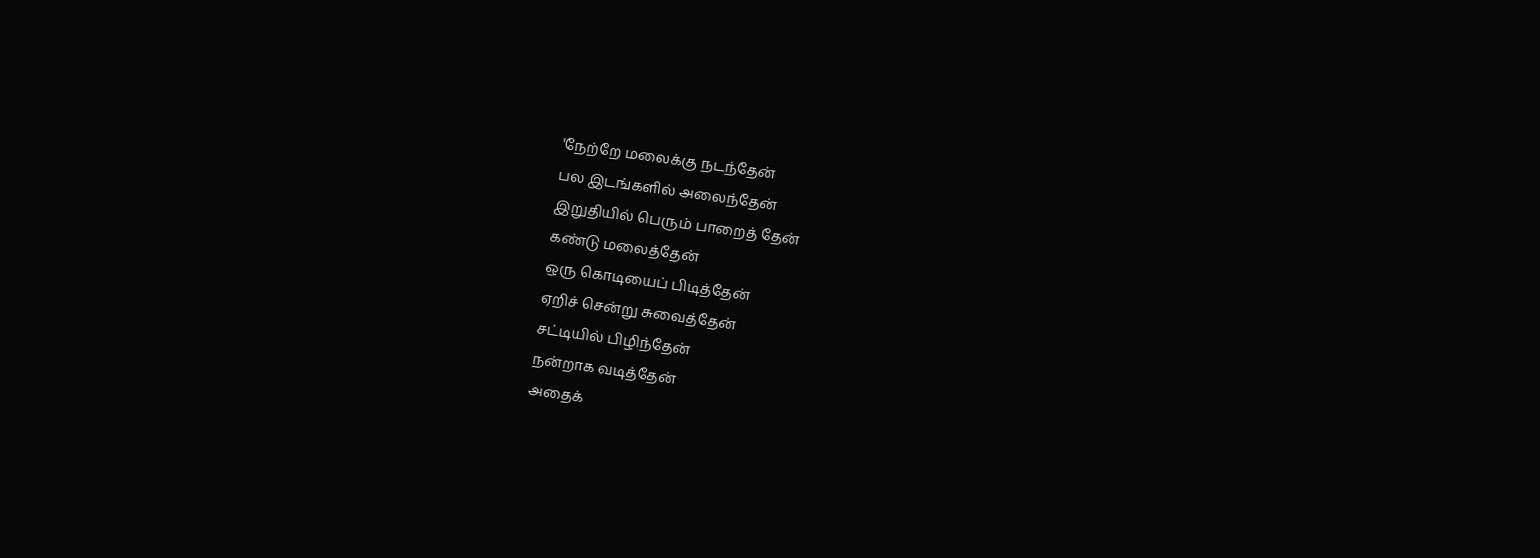'நேற்றே மலைக்கு நடந்தேன்
பல இடங்களில் அலைந்தேன்
இறுதியில் பெரும் பாறைத் தேன்
கண்டு மலைத்தேன்
ஒரு கொடியைப் பிடித்தேன்
ஏறிச் சென்று சுவைத்தேன்
சட்டியில் பிழிந்தேன்
நன்றாக வடித்தேன்
அதைக்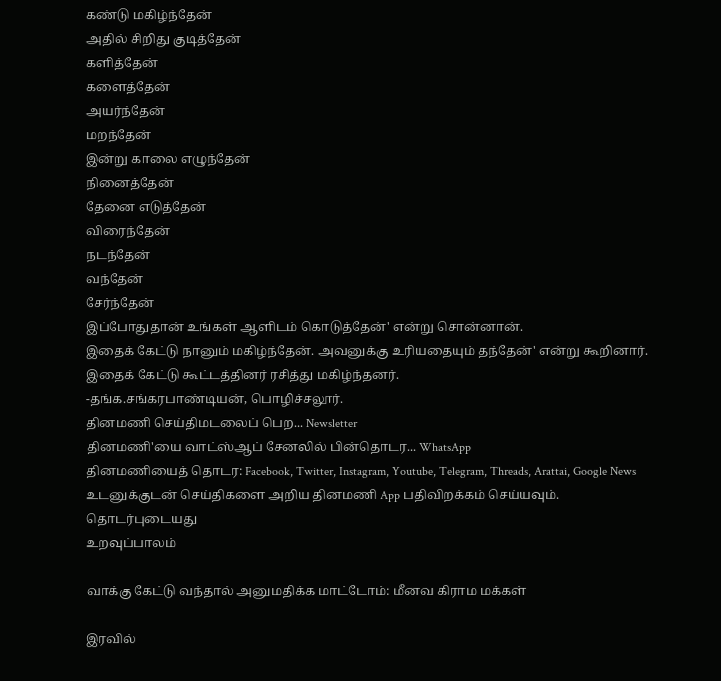கண்டு மகிழ்ந்தேன்
அதில் சிறிது குடித்தேன்
களித்தேன்
களைத்தேன்
அயர்ந்தேன்
மறந்தேன்
இன்று காலை எழுந்தேன்
நினைத்தேன்
தேனை எடுத்தேன்
விரைந்தேன்
நடந்தேன்
வந்தேன்
சேர்ந்தேன்
இப்போதுதான் உங்கள் ஆளிடம் கொடுத்தேன்' என்று சொன்னான்.
இதைக் கேட்டு நானும் மகிழ்ந்தேன். அவனுக்கு உரியதையும் தந்தேன்' என்று கூறினார். இதைக் கேட்டு கூட்டத்தினர் ரசித்து மகிழ்ந்தனர்.
-தங்க.சங்கரபாண்டியன், பொழிச்சலூர்.
தினமணி செய்திமடலைப் பெற... Newsletter
தினமணி'யை வாட்ஸ்ஆப் சேனலில் பின்தொடர... WhatsApp
தினமணியைத் தொடர: Facebook, Twitter, Instagram, Youtube, Telegram, Threads, Arattai, Google News
உடனுக்குடன் செய்திகளை அறிய தினமணி App பதிவிறக்கம் செய்யவும்.
தொடர்புடையது
உறவுப்பாலம்

வாக்கு கேட்டு வந்தால் அனுமதிக்க மாட்டோம்: மீனவ கிராம மக்கள்

இரவில்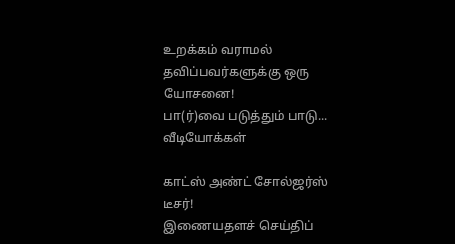உறக்கம் வராமல் தவிப்பவர்களுக்கு ஒரு யோசனை!
பா(ர்)வை படுத்தும் பாடு...
வீடியோக்கள்

காட்ஸ் அண்ட் சோல்ஜர்ஸ் டீசர்!
இணையதளச் செய்திப்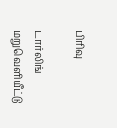பிரிவு

டார்லிங் மறுவெளியீட்டு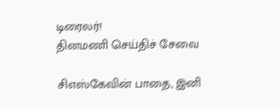டிரைலர்!
தினமணி செய்திச் சேவை

சிஎஸ்கேவின் பாதை, இனி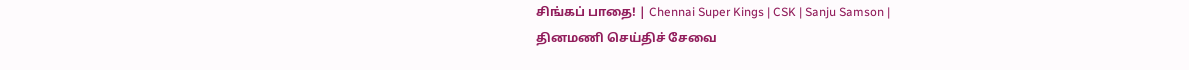சிங்கப் பாதை! | Chennai Super Kings | CSK | Sanju Samson |
தினமணி செய்திச் சேவை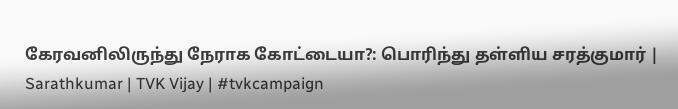கேரவனிலிருந்து நேராக கோட்டையா?: பொரிந்து தள்ளிய சரத்குமார் | Sarathkumar | TVK Vijay | #tvkcampaign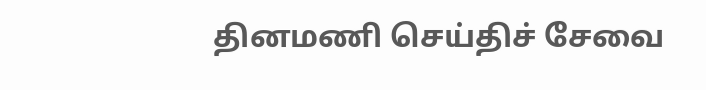தினமணி செய்திச் சேவை